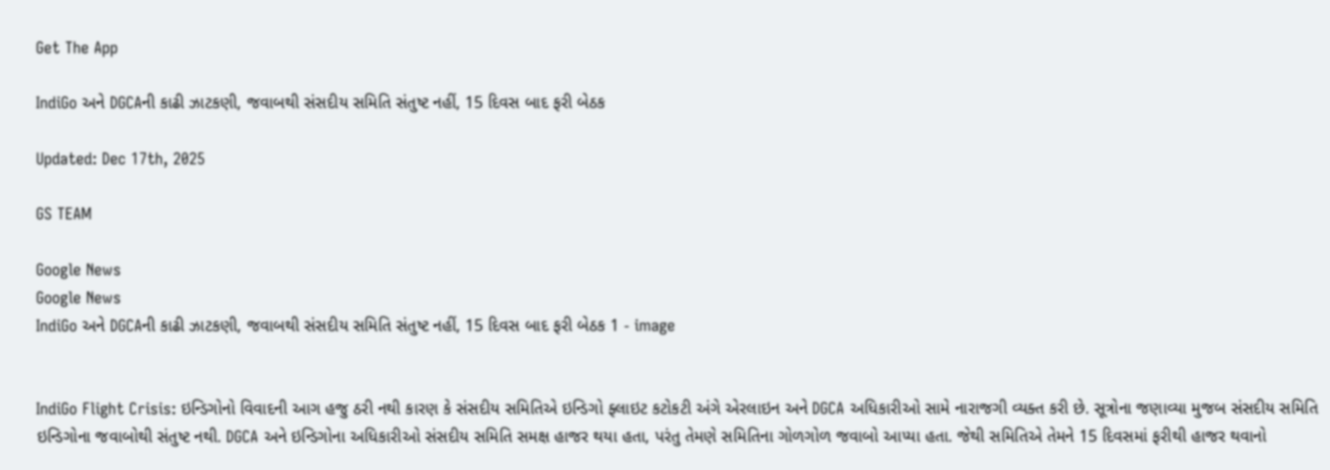Get The App

IndiGo અને DGCAની કાઢી ઝાટકણી, જવાબથી સંસદીય સમિતિ સંતુષ્ટ નહીં, 15 દિવસ બાદ ફરી બેઠક

Updated: Dec 17th, 2025

GS TEAM

Google News
Google News
IndiGo અને DGCAની કાઢી ઝાટકણી, જવાબથી સંસદીય સમિતિ સંતુષ્ટ નહીં, 15 દિવસ બાદ ફરી બેઠક 1 - image


IndiGo Flight Crisis: ઇન્ડિગોનો વિવાદની આગ હજુ ઠરી નથી કારણ કે સંસદીય સમિતિએ ઇન્ડિગો ફ્લાઇટ કટોકટી અંગે એરલાઇન અને DGCA અધિકારીઓ સામે નારાજગી વ્યક્ત કરી છે. સૂત્રોના જણાવ્યા મુજબ સંસદીય સમિતિ ઇન્ડિગોના જવાબોથી સંતુષ્ટ નથી. DGCA અને ઇન્ડિગોના અધિકારીઓ સંસદીય સમિતિ સમક્ષ હાજર થયા હતા, પરંતુ તેમણે સમિતિના ગોળગોળ જવાબો આપ્યા હતા. જેથી સમિતિએ તેમને 15 દિવસમાં ફરીથી હાજર થવાનો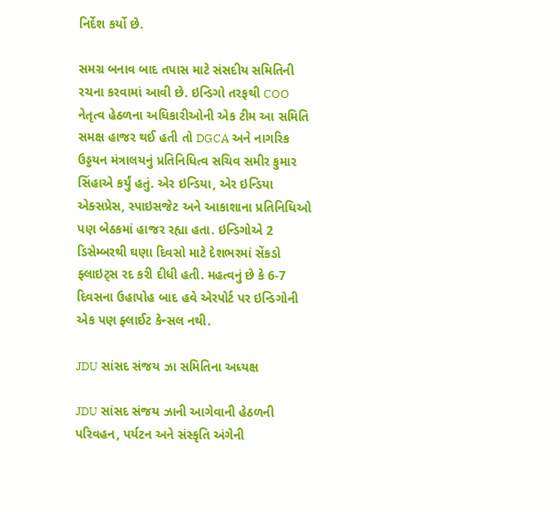નિર્દેશ કર્યો છે.

સમગ્ર બનાવ બાદ તપાસ માટે સંસદીય સમિતિની રચના કરવામાં આવી છે. ઇન્ડિગો તરફથી COO નેતૃત્વ હેઠળના અધિકારીઓની એક ટીમ આ સમિતિ સમક્ષ હાજર થઈ હતી તો DGCA અને નાગરિક ઉડ્ડયન મંત્રાલયનું પ્રતિનિધિત્વ સચિવ સમીર કુમાર સિંહાએ કર્યું હતું. એર ઇન્ડિયા, એર ઇન્ડિયા એક્સપ્રેસ, સ્પાઇસજેટ અને આકાશાના પ્રતિનિધિઓ પણ બેઠકમાં હાજર રહ્યા હતા. ઇન્ડિગોએ 2 ડિસેમ્બરથી ઘણા દિવસો માટે દેશભરમાં સેંકડો ફ્લાઇટ્સ રદ કરી દીધી હતી. મહત્વનું છે કે 6-7 દિવસના ઉહાપોહ બાદ હવે એરપોર્ટ પર ઇન્ડિગોની એક પણ ફ્લાઈટ કેન્સલ નથી.

JDU સાંસદ સંજય ઝા સમિતિના અધ્યક્ષ

JDU સાંસદ સંજય ઝાની આગેવાની હેઠળની પરિવહન, પર્યટન અને સંસ્કૃતિ અંગેની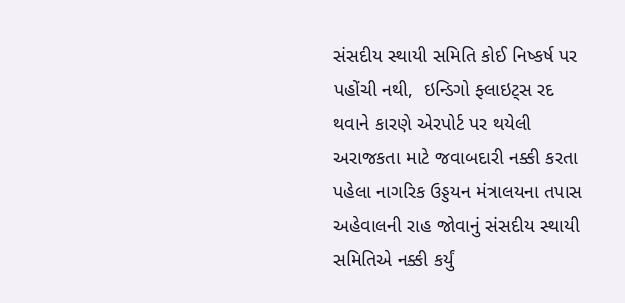સંસદીય સ્થાયી સમિતિ કોઈ નિષ્કર્ષ પર પહોંચી નથી,  ઇન્ડિગો ફ્લાઇટ્સ રદ થવાને કારણે એરપોર્ટ પર થયેલી અરાજકતા માટે જવાબદારી નક્કી કરતા પહેલા નાગરિક ઉડ્ડયન મંત્રાલયના તપાસ અહેવાલની રાહ જોવાનું સંસદીય સ્થાયી સમિતિએ નક્કી કર્યું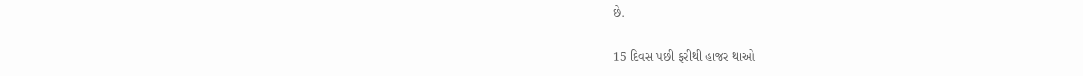છે.

15 દિવસ પછી ફરીથી હાજર થાઓ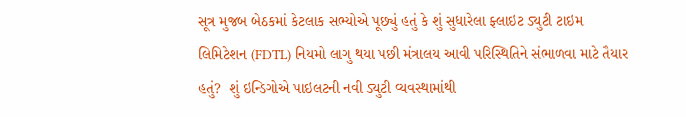સૂત્ર મુજબ બેઠકમાં કેટલાક સભ્યોએ પૂછ્યું હતું કે શું સુધારેલા ફ્લાઇટ ડ્યુટી ટાઇમ લિમિટેશન (FDTL) નિયમો લાગુ થયા પછી મંત્રાલય આવી પરિસ્થિતિને સંભાળવા માટે તૈયાર હતું?  શું ઇન્ડિગોએ પાઇલટની નવી ડ્યુટી વ્યવસ્થામાંથી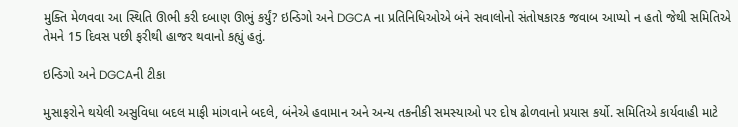મુક્તિ મેળવવા આ સ્થિતિ ઊભી કરી દબાણ ઊભું કર્યું? ઇન્ડિગો અને DGCA ના પ્રતિનિધિઓએ બંને સવાલોનો સંતોષકારક જવાબ આપ્યો ન હતો જેથી સમિતિએ તેમને 15 દિવસ પછી ફરીથી હાજર થવાનો કહ્યું હતું.

ઇન્ડિગો અને DGCAની ટીકા

મુસાફરોને થયેલી અસુવિધા બદલ માફી માંગવાને બદલે, બંનેએ હવામાન અને અન્ય તકનીકી સમસ્યાઓ પર દોષ ઢોળવાનો પ્રયાસ કર્યો. સમિતિએ કાર્યવાહી માટે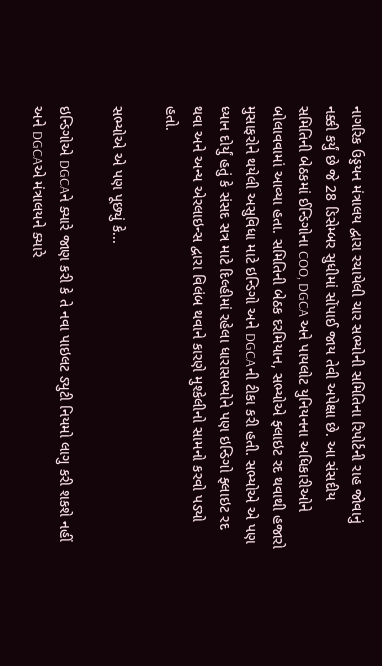નાગરિક ઉડ્ડયન મંત્રાલય દ્વારા રચાયેલી ચાર સભ્યોની સમિતિના રિપોર્ટની રાહ જોવાનું નક્કી કર્યું છે જે 28 ડિસેમ્બર સુધીમાં સોંપાઈ જાય તેવી અપેક્ષા છે. આ સંસદીય સમિતિની બેઠકમાં ઈન્ડિગોના COO, DGCA અને પાયલોટ યુનિયનના અધિકારીઓને બોલાવવામાં આવ્યા હતા. સમિતિની બેઠક દરમિયાન, સભ્યોએ ફ્લાઇટ રદ થવાથી હજારો મુસાફરોને થયેલી અસુવિધા માટે ઇન્ડિગો અને DGCAની ટીકા કરી હતી. સભ્યોએ એ પણ ધ્યાન દોર્યું હતું કે સંસદ સત્ર માટે દિલ્હીમાં રહેલા ધારાસભ્યોને પણ ઇન્ડિગો ફ્લાઇટ રદ થવા અને અન્ય એરલાઇન્સ દ્વારા વિલંબ થવાને કારણે મુશ્કેલીનો સામનો કરવો પડ્યો હતો.

સભ્યોએ એ પણ પૂછ્યું કે...

ઇન્ડિગોએ DGCAને ક્યારે જાણ કરી કે તે નવા પાઇલટ ડ્યુટી નિયમો લાગુ કરી શકશે નહીં અને DGCAએ મંત્રાલયને ક્યારે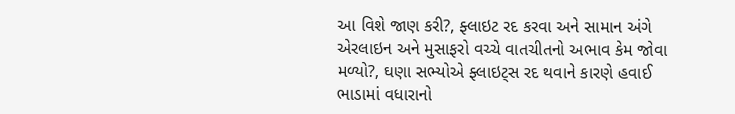આ વિશે જાણ કરી?, ફ્લાઇટ રદ કરવા અને સામાન અંગે એરલાઇન અને મુસાફરો વચ્ચે વાતચીતનો અભાવ કેમ જોવા મળ્યો?, ઘણા સભ્યોએ ફ્લાઇટ્સ રદ થવાને કારણે હવાઈ ભાડામાં વધારાનો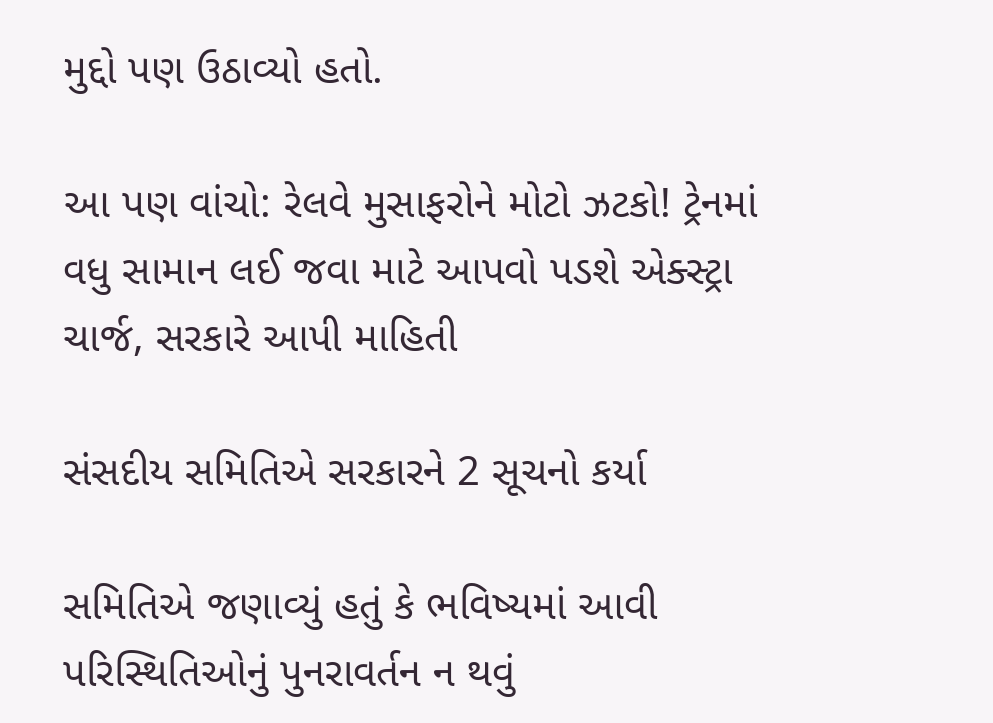મુદ્દો પણ ઉઠાવ્યો હતો.

આ પણ વાંચો: રેલવે મુસાફરોને મોટો ઝટકો! ટ્રેનમાં વધુ સામાન લઈ જવા માટે આપવો પડશે એક્સ્ટ્રા ચાર્જ, સરકારે આપી માહિતી

સંસદીય સમિતિએ સરકારને 2 સૂચનો કર્યા

સમિતિએ જણાવ્યું હતું કે ભવિષ્યમાં આવી પરિસ્થિતિઓનું પુનરાવર્તન ન થવું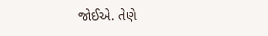જોઈએ. તેણે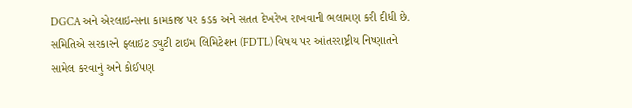DGCA અને એરલાઇન્સના કામકાજ પર કડક અને સતત દેખરેખ રાખવાની ભલામણ કરી દીધી છે. સમિતિએ સરકારને ફ્લાઇટ ડ્યુટી ટાઇમ લિમિટેશન (FDTL) વિષય પર આંતરરાષ્ટ્રીય નિષ્ણાતને સામેલ કરવાનું અને કોઈપણ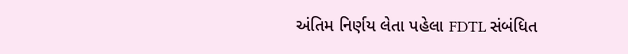અંતિમ નિર્ણય લેતા પહેલા FDTL સંબંધિત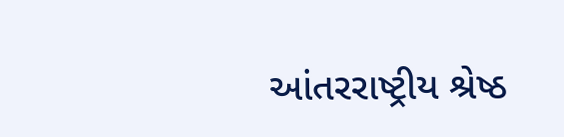આંતરરાષ્ટ્રીય શ્રેષ્ઠ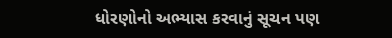ધોરણોનો અભ્યાસ કરવાનું સૂચન પણ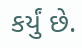કર્યું છે.